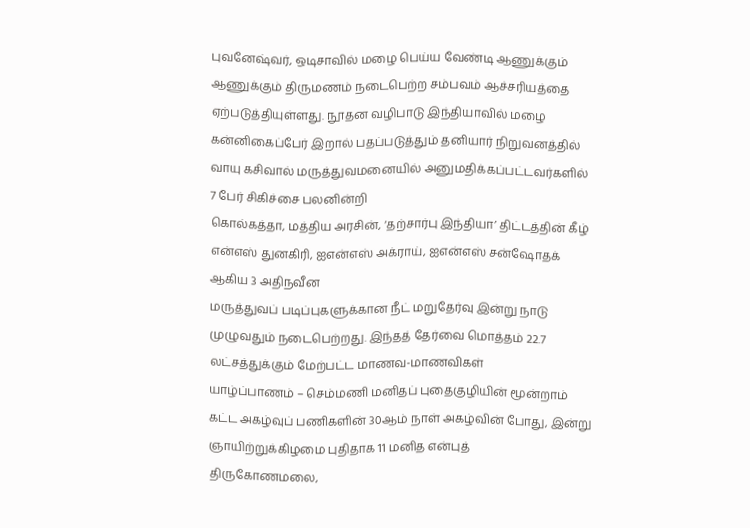புவனேஷ்வர், ஒடிசாவில் மழை பெய்ய வேண்டி ஆணுக்கும் ஆணுக்கும் திருமணம் நடைபெற்ற சம்பவம் ஆச்சரியத்தை ஏற்படுத்தியுள்ளது. நூதன வழிபாடு இந்தியாவில் மழை
கன்னிகைப்பேர் இறால் பதப்படுத்தும் தனியார் நிறுவனத்தில் வாயு கசிவால் மருத்துவமனையில் அனுமதிக்கப்பட்டவர்களில் 7 பேர் சிகிச்சை பலனின்றி
கொல்கத்தா, மத்திய அரசின், ‘தற்சார்பு இந்தியா’ திட்டத்தின் கீழ் என்எஸ் துனகிரி, ஐஎன்எஸ் அக்ராய், ஐஎன்எஸ் சன்ஷோதக் ஆகிய 3 அதிநவீன
மருத்துவப் படிப்புகளுக்கான நீட் மறுதேர்வு இன்று நாடு முழுவதும் நடைபெற்றது. இந்தத் தேர்வை மொத்தம் 22.7 லட்சத்துக்கும் மேற்பட்ட மாணவ-மாணவிகள்
யாழ்ப்பாணம் – செம்மணி மனிதப் புதைகுழியின் மூன்றாம் கட்ட அகழ்வுப் பணிகளின் 30ஆம் நாள் அகழ்வின் போது, இன்று ஞாயிற்றுக்கிழமை புதிதாக 11 மனித என்புத்
திருகோணமலை,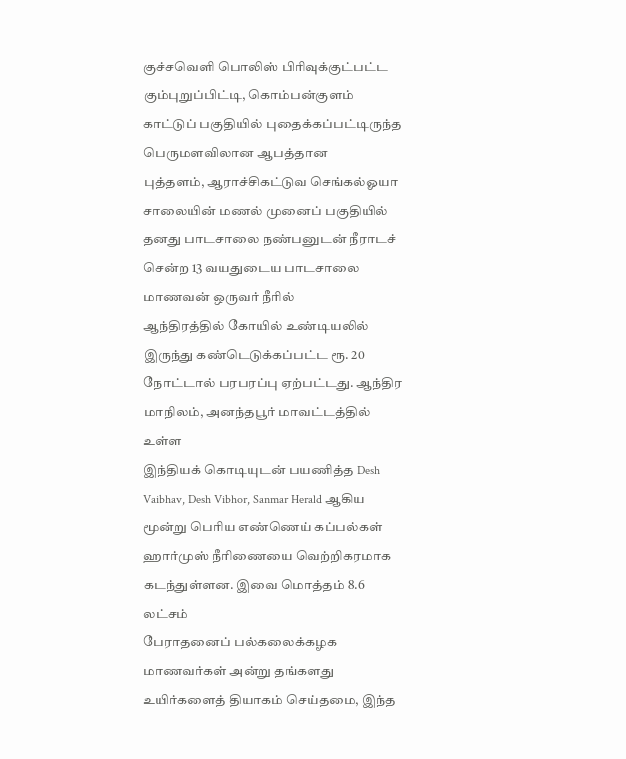குச்சவெளி பொலிஸ் பிரிவுக்குட்பட்ட கும்புறுப்பிட்டி, கொம்பன்குளம் காட்டுப் பகுதியில் புதைக்கப்பட்டிருந்த பெருமளவிலான ஆபத்தான
புத்தளம், ஆராச்சிகட்டுவ செங்கல்ஓயா சாலையின் மணல் முனைப் பகுதியில் தனது பாடசாலை நண்பனுடன் நீராடச் சென்ற 13 வயதுடைய பாடசாலை மாணவன் ஒருவர் நீரில்
ஆந்திரத்தில் கோயில் உண்டியலில் இருந்து கண்டெடுக்கப்பட்ட ரூ. 20 நோட்டால் பரபரப்பு ஏற்பட்டது. ஆந்திர மாநிலம், அனந்தபூர் மாவட்டத்தில் உள்ள
இந்தியக் கொடியுடன் பயணித்த Desh Vaibhav, Desh Vibhor, Sanmar Herald ஆகிய மூன்று பெரிய எண்ணெய் கப்பல்கள் ஹார்முஸ் நீரிணையை வெற்றிகரமாக கடந்துள்ளன. இவை மொத்தம் 8.6 லட்சம்
பேராதனைப் பல்கலைக்கழக மாணவர்கள் அன்று தங்களது உயிர்களைத் தியாகம் செய்தமை, இந்த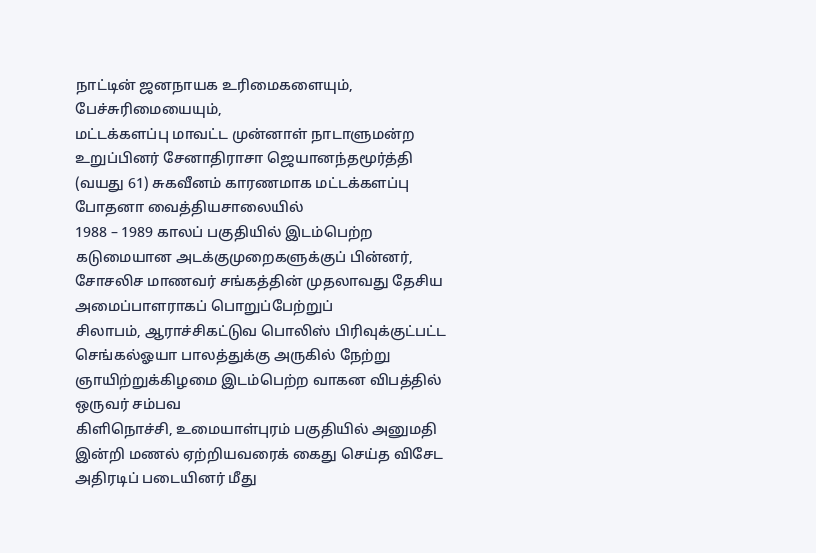நாட்டின் ஜனநாயக உரிமைகளையும், பேச்சுரிமையையும்,
மட்டக்களப்பு மாவட்ட முன்னாள் நாடாளுமன்ற உறுப்பினர் சேனாதிராசா ஜெயானந்தமூர்த்தி (வயது 61) சுகவீனம் காரணமாக மட்டக்களப்பு போதனா வைத்தியசாலையில்
1988 – 1989 காலப் பகுதியில் இடம்பெற்ற கடுமையான அடக்குமுறைகளுக்குப் பின்னர், சோசலிச மாணவர் சங்கத்தின் முதலாவது தேசிய அமைப்பாளராகப் பொறுப்பேற்றுப்
சிலாபம், ஆராச்சிகட்டுவ பொலிஸ் பிரிவுக்குட்பட்ட செங்கல்ஓயா பாலத்துக்கு அருகில் நேற்று ஞாயிற்றுக்கிழமை இடம்பெற்ற வாகன விபத்தில் ஒருவர் சம்பவ
கிளிநொச்சி, உமையாள்புரம் பகுதியில் அனுமதி இன்றி மணல் ஏற்றியவரைக் கைது செய்த விசேட அதிரடிப் படையினர் மீது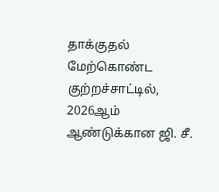தாக்குதல் மேற்கொண்ட குற்றச்சாட்டில்,
2026ஆம் ஆண்டுக்கான ஜி. சீ.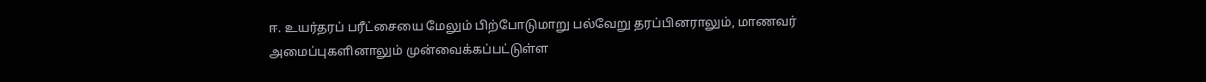ஈ. உயர்தரப் பரீட்சையை மேலும் பிற்போடுமாறு பல்வேறு தரப்பினராலும், மாணவர் அமைப்புகளினாலும் முன்வைக்கப்பட்டுள்ள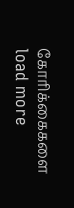கோரிக்கைகளை
load more